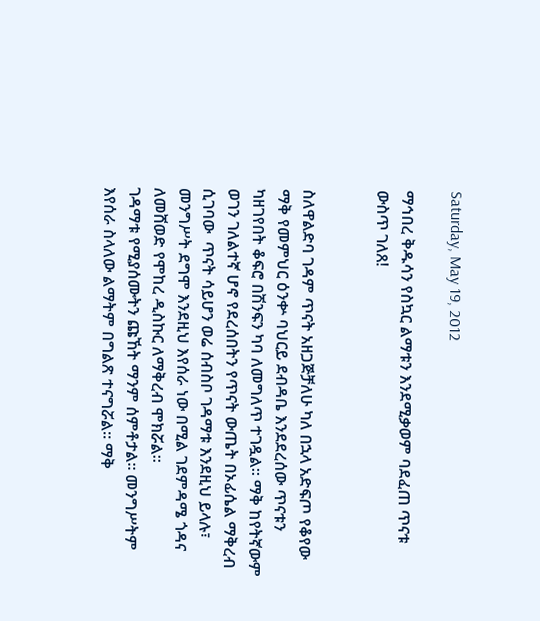Saturday, May 19, 2012

ማኅበረ ቅዱሳን የስኳር ልማቱን እንደሚቃወም ባደፈጠ ጥናቱ ውስጥ ገለጸ!


ስለዋልድባ ገዳም ጥናት አዘጋጅቻለሁ ካለ በኋላ አድፍጦ የቆየው ማቅ የመምህር ዕንቍ ባህርይ ደብዳቤ እንደደረሰው ጥናቱን ካዘገየበት ቆፍሮ በሽንፍን ካባ ለመግለጥ ተገዷል። ማቅ ከየትኛውም ወገን ገለልተኛ ሆኖ የደረሰበትን የጥናት ውጤት በኦፊሴል ማቅረብ ሲገባው  ጥናት ሳይሆን ወሬ ሰብስቦ ገዳማቱ እንደዚህ ይላሉ፣ መንግሥት ደግሞ እንደዚህ እየሰራ ነው በሚል ገደምዳሜ ጎዳና ለመሸወድ የሞከረ ዲስኩር ለማቅረብ ሞክሯል።
ገዳማቱ የሚያሰሙትን ጩኸት ማንም ሰምቶታል። መንግሥትም እየሰራ ስላለው ልማትም በግልጽ ተናግሯል። ማቅ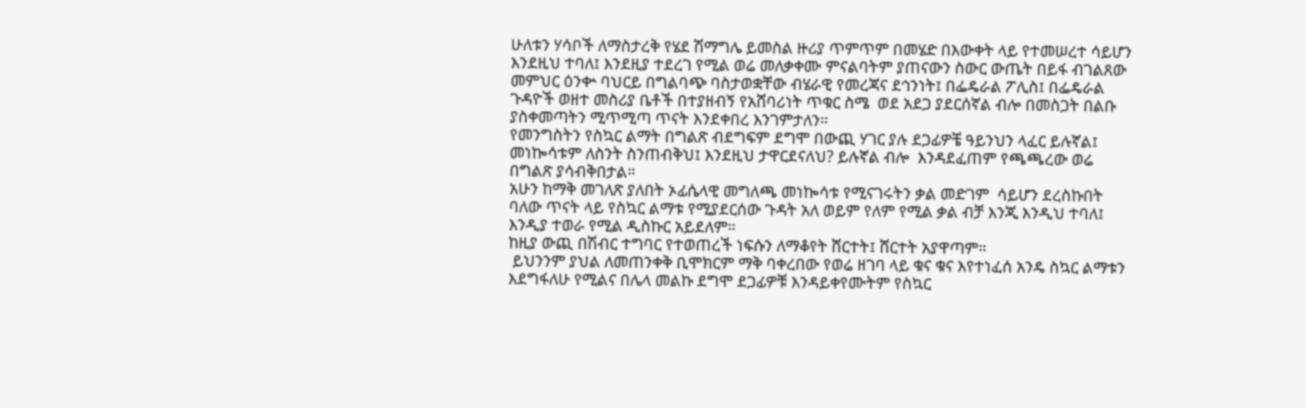ሁለቱን ሃሳቦች ለማስታረቅ የሄደ ሽማግሌ ይመስል ዙሪያ ጥምጥም በመሄድ በእውቀት ላይ የተመሠረተ ሳይሆን እንደዚህ ተባለ፤ እንደዚያ ተደረገ የሚል ወሬ መለቃቀሙ ምናልባትም ያጠናውን ስውር ውጤት በይፋ ብገልጸው መምህር ዕንቍ ባህርይ በግልባጭ ባስታወቋቸው ብሄራዊ የመረጃና ደኅንነት፤ በፌዴራል ፖሊስ፤ በፌዴራል ጉዳዮች ወዘተ መስሪያ ቤቶች በተያዘብኝ የአሸባሪነት ጥቁር ስሜ  ወደ አደጋ ያደርሰኛል ብሎ በመስጋት በልቡ ያስቀመጣትን ሚጥሚጣ ጥናት እንደቀበረ እንገምታለን።
የመንግስትን የስኳር ልማት በግልጽ ብደግፍም ደግሞ በውጪ ሃገር ያሉ ደጋፊዎቼ ዓይንህን ላፈር ይሉኛል፤ መነኰሳቱም ለስንት ስንጠብቅህ፤ እንደዚህ ታዋርደናለህ? ይሉኛል ብሎ  እንዳደፈጠም የጫጫረው ወሬ በግልጽ ያሳብቅበታል።
አሁን ከማቅ መገለጽ ያለበት ኦፊሴላዊ መግለጫ መነኰሳቱ የሚናገሩትን ቃል መድገም  ሳይሆን ደረስኩበት ባለው ጥናት ላይ የስኳር ልማቱ የሚያደርሰው ጉዳት አለ ወይም የለም የሚል ቃል ብቻ እንጂ እንዲህ ተባለ፤ እንዲያ ተወራ የሚል ዲስኩር አይደለም።
ከዚያ ውጪ በሽብር ተግባር የተወጠረች ነፍሱን ለማቆየት ሸርተት፤ ሸርተት አያዋጣም።
 ይህንንም ያህል ለመጠንቀቅ ቢሞክርም ማቅ ባቀረበው የወሬ ዘገባ ላይ ቁና ቁና እየተነፈሰ አንዴ ስኳር ልማቱን እደግፋለሁ የሚልና በሌላ መልኩ ደግሞ ደጋፊዎቹ እንዳይቀየሙትም የስኳር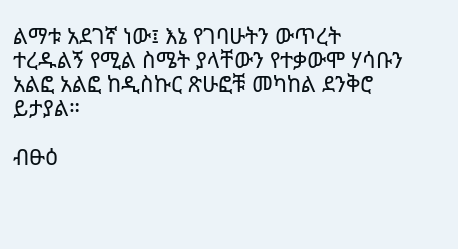ልማቱ አደገኛ ነው፤ እኔ የገባሁትን ውጥረት ተረዱልኝ የሚል ስሜት ያላቸውን የተቃውሞ ሃሳቡን አልፎ አልፎ ከዲስኩር ጽሁፎቹ መካከል ደንቅሮ ይታያል።

ብፁዕ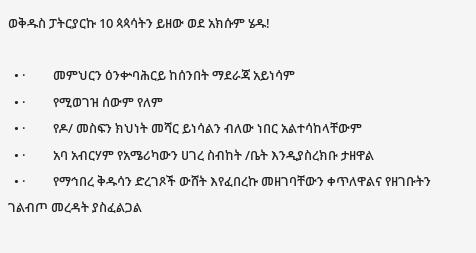ወቅዱስ ፓትርያርኩ 10 ጳጳሳትን ይዘው ወደ አክሱም ሄዱ!

  • ·         መምህርን ዕንቍባሕርይ ከሰንበት ማደራጃ አይነሳም
  • ·         የሚወገዝ ሰውም የለም
  • ·         የዶ/ መስፍን ክህነት መሻር ይነሳልን ብለው ነበር አልተሳከላቸውም
  • ·         አባ አብርሃም የአሜሪካውን ሀገረ ስብከት /ቤት እንዲያስረክቡ ታዘዋል
  • ·         የማኅበረ ቅዱሳን ድረገጾች ውሸት እየፈበረኩ መዘገባቸውን ቀጥለዋልና የዘገቡትን ገልብጦ መረዳት ያስፈልጋል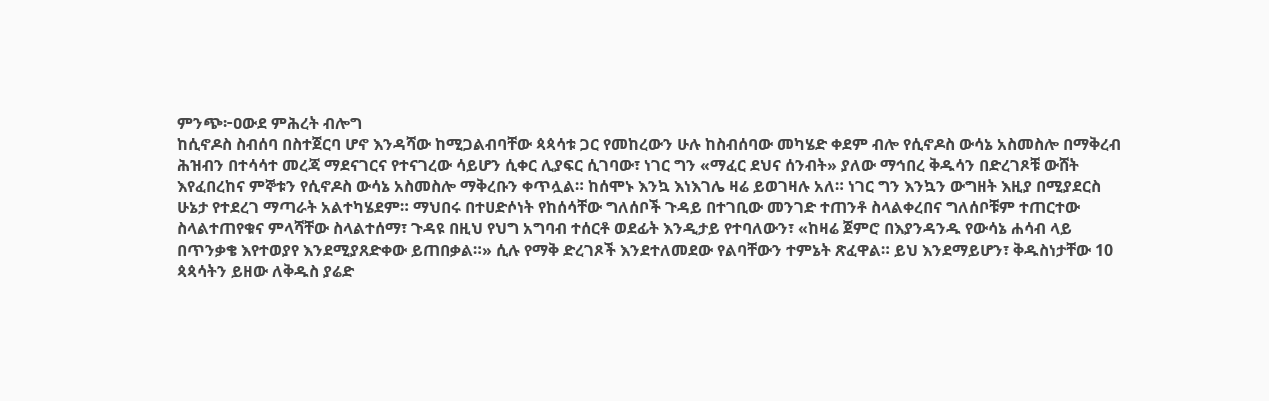ምንጭ፦ዐውደ ምሕረት ብሎግ
ከሲኖዶስ ስብሰባ በስተጀርባ ሆኖ እንዳሻው ከሚጋልብባቸው ጳጳሳቱ ጋር የመከረውን ሁሉ ከስብሰባው መካሄድ ቀደም ብሎ የሲኖዶስ ውሳኔ አስመስሎ በማቅረብ ሕዝብን በተሳሳተ መረጃ ማደናገርና የተናገረው ሳይሆን ሲቀር ሊያፍር ሲገባው፣ ነገር ግን «ማፈር ደህና ሰንብት» ያለው ማኅበረ ቅዱሳን በድረገጾቹ ውሸት እየፈበረከና ምኞቱን የሲኖዶስ ውሳኔ አስመስሎ ማቅረቡን ቀጥሏል። ከሰሞኑ እንኳ እነእገሌ ዛሬ ይወገዛሉ አለ። ነገር ግን እንኳን ውግዘት እዚያ በሚያደርስ ሁኔታ የተደረገ ማጣራት አልተካሄደም። ማህበሩ በተሀድሶነት የከሰሳቸው ግለሰቦች ጉዳይ በተገቢው መንገድ ተጠንቶ ስላልቀረበና ግለሰቦቹም ተጠርተው ስላልተጠየቁና ምላሻቸው ስላልተሰማ፣ ጉዳዩ በዚህ የህግ አግባብ ተሰርቶ ወደፊት እንዲታይ የተባለውን፣ «ከዛሬ ጀምሮ በእያንዳንዱ የውሳኔ ሐሳብ ላይ በጥንቃቄ እየተወያየ እንደሚያጸድቀው ይጠበቃል።» ሲሉ የማቅ ድረገጾች እንደተለመደው የልባቸውን ተምኔት ጽፈዋል። ይህ እንደማይሆን፣ ቅዱስነታቸው 10 ጳጳሳትን ይዘው ለቅዱስ ያሬድ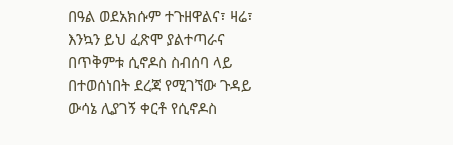በዓል ወደአክሱም ተጉዘዋልና፣ ዛሬ፣ እንኳን ይህ ፈጽሞ ያልተጣራና በጥቅምቱ ሲኖዶስ ስብሰባ ላይ በተወሰነበት ደረጃ የሚገኘው ጉዳይ ውሳኔ ሊያገኝ ቀርቶ የሲኖዶስ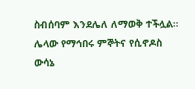ስብሰባም እንደሌለ ለማወቅ ተችሏል።
ሌላው የማኅበሩ ምኞትና የሲኖዶስ ውሳኔ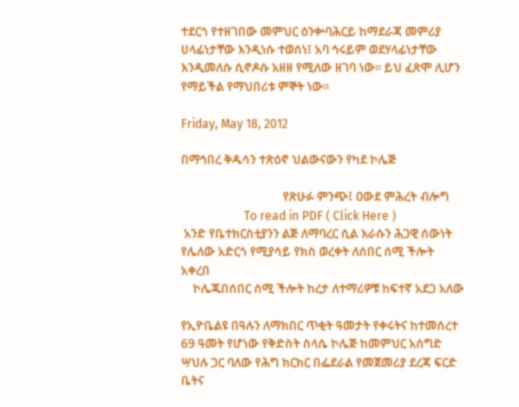ተደርጎ የተዘገበው መምህር ዕንቍባሕርይ ከማደራጃ መምሪያ ሀላፊነታቸው እንዲነሱ ተወሰነ፤ አባ ኅሩይም ወደሃላፊነታቸው እንዲመለሱ ሲኖዶሱ አዘዘ የሚለው ዘገባ ነው። ይህ ፈጽሞ ሊሆን የማይችል የማህበሪቱ ምኞት ነው።

Friday, May 18, 2012

በማኅበረ ቅዱሳን ተጽዕኖ ህልውናውን የካደ ኮሌጅ

                                  የጽሁፉ ምንጭ፤ ዐውደ ምሕረት ብሎግ
                     To read in PDF ( Click Here )
 አንድ የቤተክርስቲያንን ልጅ ለማባረር ሲል እራሱን ሕጋዊ ሰውነት የሌለው አድርጎ የሚያሳይ የክስ ወረቀት ለሰበር ሰሚ ችሎት አቀረበ
    ኮሌጁበሰበር ሰሚ ችሎት ከረታ ለተማሪዎቹ ከፍተኛ አደጋ አለው

የኢዮቤልዩ በዓሉን ለማክበር ጥቂት ዓመታት የቀሩትና ከተመሰረተ 69 ዓመት የሆነው የቅድስት ስላሴ ኮሌጅ ከመምህር አሰግድ ሣህሉ ጋር ባለው የሕግ ክርክር በፌደራል የመጀመሪያ ደረጃ ፍርድ ቤትና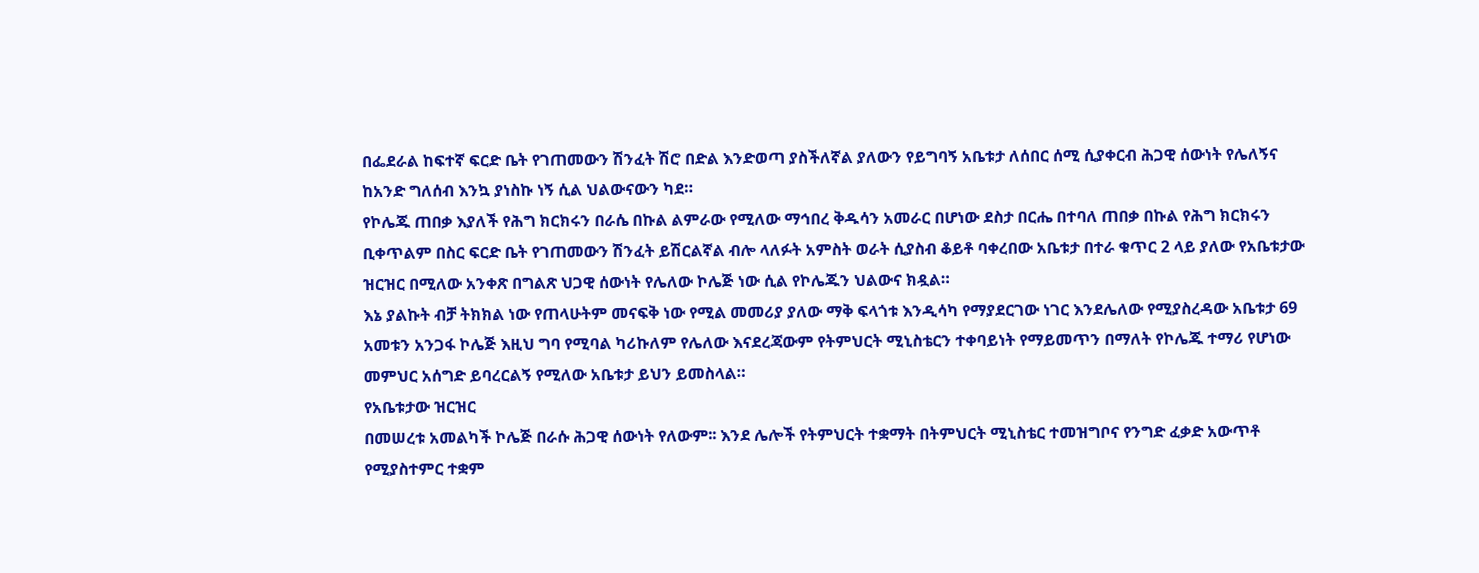በፌደራል ከፍተኛ ፍርድ ቤት የገጠመውን ሽንፈት ሽሮ በድል እንድወጣ ያስችለኛል ያለውን የይግባኝ አቤቱታ ለሰበር ሰሚ ሲያቀርብ ሕጋዊ ሰውነት የሌለኝና ከአንድ ግለሰብ እንኳ ያነስኩ ነኝ ሲል ህልውናውን ካደ።
የኮሌጁ ጠበቃ እያለች የሕግ ክርክሩን በራሴ በኩል ልምራው የሚለው ማኅበረ ቅዱሳን አመራር በሆነው ደስታ በርሔ በተባለ ጠበቃ በኩል የሕግ ክርክሩን ቢቀጥልም በስር ፍርድ ቤት የገጠመውን ሽንፈት ይሽርልኛል ብሎ ላለፉት አምስት ወራት ሲያስብ ቆይቶ ባቀረበው አቤቱታ በተራ ቁጥር 2 ላይ ያለው የአቤቱታው ዝርዝር በሚለው አንቀጽ በግልጽ ህጋዊ ሰውነት የሌለው ኮሌጅ ነው ሲል የኮሌጁን ህልውና ክዷል።
እኔ ያልኩት ብቻ ትክክል ነው የጠላሁትም መናፍቅ ነው የሚል መመሪያ ያለው ማቅ ፍላጎቱ እንዲሳካ የማያደርገው ነገር እንደሌለው የሚያስረዳው አቤቱታ 69 አመቱን አንጋፋ ኮሌጅ እዚህ ግባ የሚባል ካሪኩለም የሌለው እናደረጃውም የትምህርት ሚኒስቴርን ተቀባይነት የማይመጥን በማለት የኮሌጁ ተማሪ የሆነው መምህር አሰግድ ይባረርልኝ የሚለው አቤቱታ ይህን ይመስላል።
የአቤቱታው ዝርዝር
በመሠረቱ አመልካች ኮሌጅ በራሱ ሕጋዊ ሰውነት የለውም፡፡ እንደ ሌሎች የትምህርት ተቋማት በትምህርት ሚኒስቴር ተመዝግቦና የንግድ ፈቃድ አውጥቶ የሚያስተምር ተቋም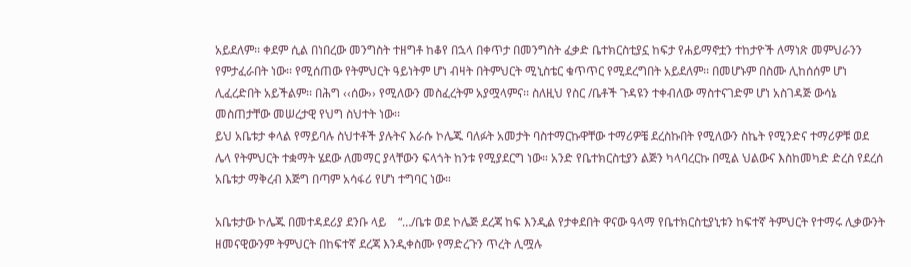አይደለም፡፡ ቀደም ሲል በነበረው መንግስት ተዘግቶ ከቆየ በኋላ በቀጥታ በመንግስት ፈቃድ ቤተክርስቲያኗ ከፍታ የሐይማኖቷን ተከታዮች ለማነጽ መምህራንን የምታፈራበት ነው፡፡ የሚሰጠው የትምህርት ዓይነትም ሆነ ብዛት በትምህርት ሚኒስቴር ቁጥጥር የሚደረግበት አይደለም፡፡ በመሆኑም በስሙ ሊከሰሰም ሆነ ሊፈረድበት አይችልም፡፡ በሕግ ‹‹ሰው›› የሚለውን መስፈረትም አያሟላምና፡፡ ስለዚህ የስር /ቤቶች ጉዳዩን ተቀብለው ማስተናገድም ሆነ አስገዳጅ ውሳኔ መስጠታቸው መሠረታዊ የህግ ስህተት ነው፡፡
ይህ አቤቱታ ቀላል የማይባሉ ስህተቶች ያሉትና እራሱ ኮሌጁ ባለፉት አመታት ባስተማርኩዋቸው ተማሪዎቼ ደረስኩበት የሚለውን ስኬት የሚንድና ተማሪዎቹ ወደ ሌላ የትምህርት ተቋማት ሄደው ለመማር ያላቸውን ፍላጎት ከንቱ የሚያደርግ ነው። አንድ የቤተክርስቲያን ልጅን ካላባረርኩ በሚል ህልውና እስከመካድ ድረስ የደረሰ አቤቱታ ማቅረብ እጅግ በጣም አሳፋሪ የሆነ ተግባር ነው።

አቤቱታው ኮሌጁ በመተዳደሪያ ደንቡ ላይ    “…/ቤቱ ወደ ኮሌጅ ደረጃ ከፍ እንዲል የታቀደበት ዋናው ዓላማ የቤተክርስቲያኒቱን ከፍተኛ ትምህርት የተማሩ ሊቃውንት ዘመናዊውንም ትምህርት በከፍተኛ ደረጃ እንዲቀስሙ የማድረጉን ጥረት ሊሟሉ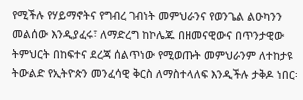የሚችሉ የሃይማኖትና የግብረ ገብነት መምህራንና የወንጌል ልዑካንን መልሰው እንዲያፈሩ፣ ለማድረግ ከኮሌጁ በዘመናዊውና በጥንታዊው ትምህርት በከፍተና ደረጃ ሰልጥነው የሚወጡት መምህራንም ለተከታዩ ትውልድ የኢትዮጵን መንፈሳዊ ቅርስ ለማስተላለፍ እንዲችሉ ታቅዶ ነበር፡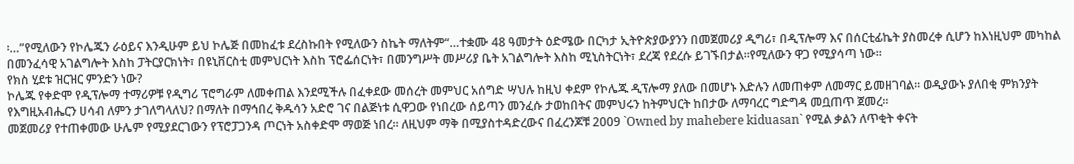፡…”የሚለውን የኮሌጁን ራዕይና እንዲሁም ይህ ኮሌጅ በመከፈቱ ደረስኩበት የሚለውን ስኬት ማለትም“…ተቋሙ 48 ዓመታት ዕድሜው በርካታ ኢትዮጵያውያንን በመጀመሪያ ዲግሪ፣ በዲፕሎማ እና በሰርቲፊኬት ያስመረቀ ሲሆን ከእነዚህም መካከል በመንፈሳዊ አገልግሎት እስከ ፓትርያርክነት፣ በዩኒቨርስቲ መምህርነት እስከ ፕሮፌሰርነት፣ በመንግሥት መሥሪያ ቤት አገልግሎት እስከ ሚኒስትርነት፣ ደረጃ የደረሱ ይገኙበታል፡፡የሚለውን ዋጋ የሚያሳጣ ነው።
የክስ ሂደቱ ዝርዝር ምንድን ነው?
ኮሌጁ የቀድሞ የዲፕሎማ ተማሪዎቹ የዲግሪ ፕሮግራም ለመቀጠል እንደሚችሉ በፈቀደው መሰረት መምህር አሰግድ ሣህሉ ከዚህ ቀደም የኮሌጁ ዲፕሎማ ያለው በመሆኑ እድሉን ለመጠቀም ለመማር ይመዘገባል። ወዲያውኑ ያለበቂ ምክንያት የእግዚአብሔርን ሀሳብ ለምን ታገለግላለህ? በማለት በማኅበረ ቅዱሳን አድሮ ገና በልጅነቱ ሲዋጋው የነበረው ሰይጣን መንፈሱ ታወከበትና መምህሩን ከትምህርት ከበታው ለማባረር ግድግዳ መቧጠጥ ጀመረ።
መጀመሪያ የተጠቀመው ሁሌም የሚያደርገውን የፕሮፓጋንዳ ጦርነት አስቀድሞ ማወጅ ነበረ። ለዚህም ማቅ በሚያስተዳድረውና በፈረንጆቹ 2009 `Owned by mahebere kiduasan` የሚል ቃልን ለጥቂት ቀናት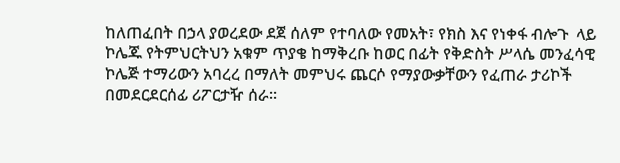ከለጠፈበት በኃላ ያወረደው ደጀ ሰለም የተባለው የመአት፣ የክስ እና የነቀፋ ብሎጉ  ላይ ኮሌጁ የትምህርትህን አቁም ጥያቄ ከማቅረቡ ከወር በፊት የቅድስት ሥላሴ መንፈሳዊ ኮሌጅ ተማሪውን አባረረ በማለት መምህሩ ጨርሶ የማያውቃቸውን የፈጠራ ታሪኮች በመደርደርሰፊ ሪፖርታዥ ሰራ።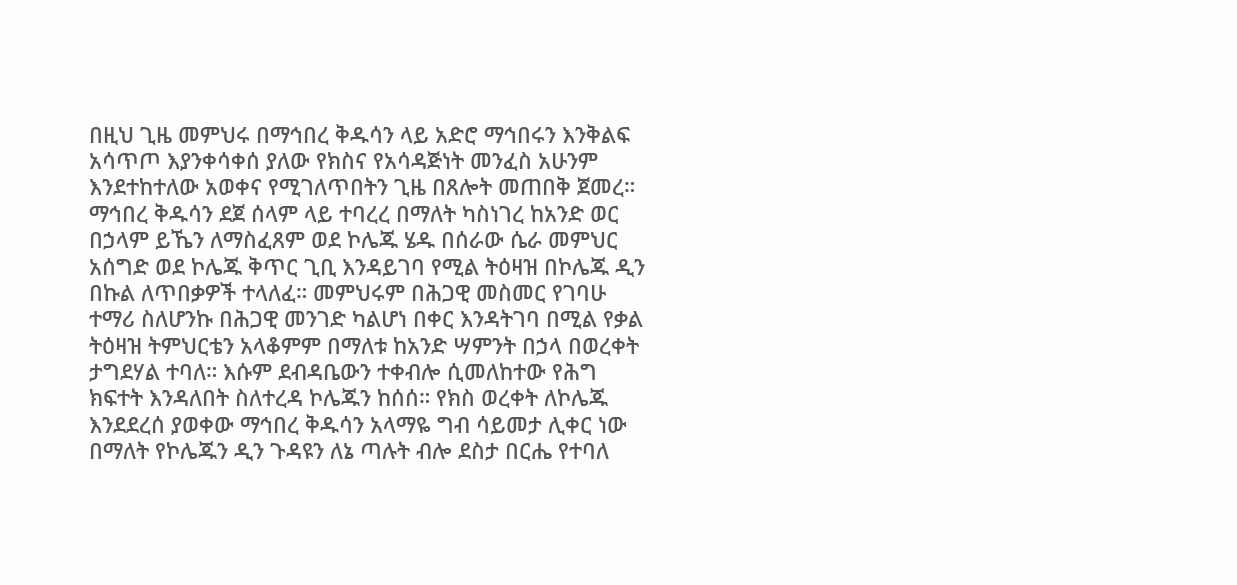በዚህ ጊዜ መምህሩ በማኅበረ ቅዱሳን ላይ አድሮ ማኅበሩን እንቅልፍ አሳጥጦ እያንቀሳቀሰ ያለው የክስና የአሳዳጅነት መንፈስ አሁንም እንደተከተለው አወቀና የሚገለጥበትን ጊዜ በጸሎት መጠበቅ ጀመረ።
ማኅበረ ቅዱሳን ደጀ ሰላም ላይ ተባረረ በማለት ካስነገረ ከአንድ ወር በኃላም ይኼን ለማስፈጸም ወደ ኮሌጁ ሄዱ በሰራው ሴራ መምህር አሰግድ ወደ ኮሌጁ ቅጥር ጊቢ እንዳይገባ የሚል ትዕዛዝ በኮሌጁ ዲን በኩል ለጥበቃዎች ተላለፈ። መምህሩም በሕጋዊ መስመር የገባሁ ተማሪ ስለሆንኩ በሕጋዊ መንገድ ካልሆነ በቀር እንዳትገባ በሚል የቃል ትዕዛዝ ትምህርቴን አላቆምም በማለቱ ከአንድ ሣምንት በኃላ በወረቀት ታግደሃል ተባለ። እሱም ደብዳቤውን ተቀብሎ ሲመለከተው የሕግ ክፍተት እንዳለበት ስለተረዳ ኮሌጁን ከሰሰ። የክስ ወረቀት ለኮሌጁ እንደደረሰ ያወቀው ማኅበረ ቅዱሳን አላማዬ ግብ ሳይመታ ሊቀር ነው በማለት የኮሌጁን ዲን ጉዳዩን ለኔ ጣሉት ብሎ ደስታ በርሔ የተባለ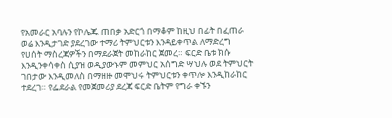የአመራር አባሉን የኮሌጁ ጠበቃ አድርጎ በማቆም ከዚህ በፊት በፈጠራ ወሬ እንዲታገድ ያደረገው ተማሪ ትምህርቱን እንዳይቀጥል ለማድረግ የሀሰት ማስረጃዎችን በማደራጀት መከራከር ጀመረ። ፍርድ ቤቱ ክሱ እንዲንቀሳቀስ ሲያዝ ወዲያውኑም መምህር አሰግድ ሣህሉ ወደ ትምህርት ገበታው እንዲመለስ በማዘዙ መሞህሩ ትምህርቱን ቀጥሎ እንዲከራከር ተደረገ። የፌደራል የመጀመሪያ ደረጃ ፍርድ ቤትም የግራ ቀኙን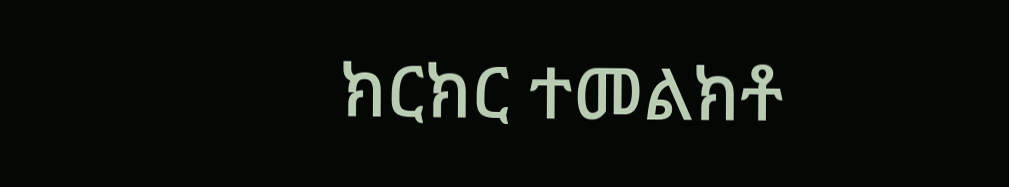ክርክር ተመልክቶ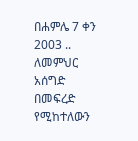በሐምሌ 7 ቀን 2003 .. ለመምህር አሰግድ በመፍረድ የሚከተለውን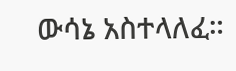ውሳኔ አስተላለፈ።